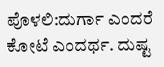ಪೊಳಲಿ:ದುರ್ಗಾ ಎಂದರೆ ಕೋಟೆ ಎಂದರ್ಥ. ದುಷ್ಟ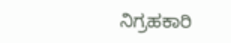ನಿಗ್ರಹಕಾರಿ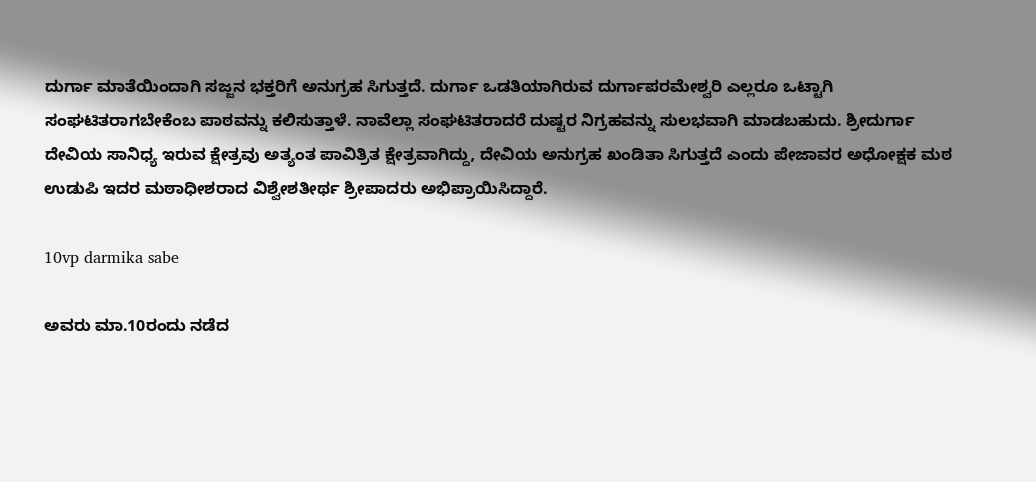ದುರ್ಗಾ ಮಾತೆಯಿಂದಾಗಿ ಸಜ್ಜನ ಭಕ್ತರಿಗೆ ಅನುಗ್ರಹ ಸಿಗುತ್ತದೆ. ದುರ್ಗಾ ಒಡತಿಯಾಗಿರುವ ದುರ್ಗಾಪರಮೇಶ್ವರಿ ಎಲ್ಲರೂ ಒಟ್ಟಾಗಿ ಸಂಘಟಿತರಾಗಬೇಕೆಂಬ ಪಾಠವನ್ನು ಕಲಿಸುತ್ತಾಳೆ. ನಾವೆಲ್ಲಾ ಸಂಘಟಿತರಾದರೆ ದುಷ್ಟರ ನಿಗ್ರಹವನ್ನು ಸುಲಭವಾಗಿ ಮಾಡಬಹುದು. ಶ್ರೀದುರ್ಗಾ ದೇವಿಯ ಸಾನಿಧ್ಯ ಇರುವ ಕ್ಷೇತ್ರವು ಅತ್ಯಂತ ಪಾವಿತ್ರಿತ ಕ್ಷೇತ್ರವಾಗಿದ್ದು, ದೇವಿಯ ಅನುಗ್ರಹ ಖಂಡಿತಾ ಸಿಗುತ್ತದೆ ಎಂದು ಪೇಜಾವರ ಅಧೋಕ್ಷಕ ಮಠ ಉಡುಪಿ ಇದರ ಮಠಾಧೀಶರಾದ ವಿಶ್ವೇಶತೀರ್ಥ ಶ್ರೀಪಾದರು ಅಭಿಪ್ರಾಯಿಸಿದ್ದಾರೆ.

10vp darmika sabe

ಅವರು ಮಾ.10ರಂದು ನಡೆದ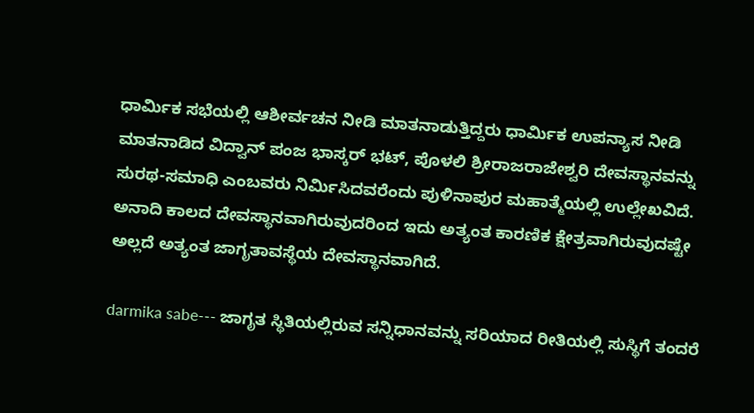ಧಾರ್ಮಿಕ ಸಭೆಯಲ್ಲಿ ಆಶೀರ್ವಚನ ನೀಡಿ ಮಾತನಾಡುತ್ತಿದ್ದರು ಧಾರ್ಮಿಕ ಉಪನ್ಯಾಸ ನೀಡಿ ಮಾತನಾಡಿದ ವಿದ್ವಾನ್ ಪಂಜ ಭಾಸ್ಕರ್ ಭಟ್, ಪೊಳಲಿ ಶ್ರೀರಾಜರಾಜೇಶ್ವರಿ ದೇವಸ್ಥಾನವನ್ನು ಸುರಥ-ಸಮಾಧಿ ಎಂಬವರು ನಿರ್ಮಿಸಿದವರೆಂದು ಪುಳಿನಾಪುರ ಮಹಾತ್ಮೆಯಲ್ಲಿ ಉಲ್ಲೇಖವಿದೆ. ಅನಾದಿ ಕಾಲದ ದೇವಸ್ಥಾನವಾಗಿರುವುದರಿಂದ ಇದು ಅತ್ಯಂತ ಕಾರಣಿಕ ಕ್ಷೇತ್ರವಾಗಿರುವುದಷ್ಟೇ ಅಲ್ಲದೆ ಅತ್ಯಂತ ಜಾಗೃತಾವಸ್ಥೆಯ ದೇವಸ್ಥಾನವಾಗಿದೆ.

darmika sabe--- ಜಾಗೃತ ಸ್ಥಿತಿಯಲ್ಲಿರುವ ಸನ್ನಿಧಾನವನ್ನು ಸರಿಯಾದ ರೀತಿಯಲ್ಲಿ ಸುಸ್ಥಿಗೆ ತಂದರೆ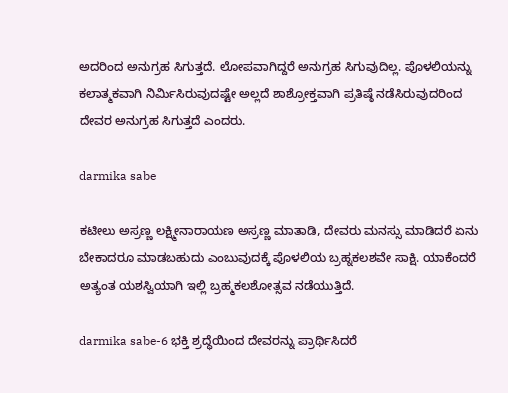ಅದರಿಂದ ಅನುಗ್ರಹ ಸಿಗುತ್ತದೆ. ಲೋಪವಾಗಿದ್ದರೆ ಅನುಗ್ರಹ ಸಿಗುವುದಿಲ್ಲ. ಪೊಳಲಿಯನ್ನು ಕಲಾತ್ಮಕವಾಗಿ ನಿರ್ಮಿಸಿರುವುದಷ್ಟೇ ಅಲ್ಲದೆ ಶಾಶ್ರೋಕ್ತವಾಗಿ ಪ್ರತಿಷ್ಠೆ ನಡೆಸಿರುವುದರಿಂದ ದೇವರ ಅನುಗ್ರಹ ಸಿಗುತ್ತದೆ ಎಂದರು.

darmika sabe

ಕಟೀಲು ಅಸ್ರಣ್ಣ ಲಕ್ಷ್ಮೀನಾರಾಯಣ ಅಸ್ರಣ್ಣ ಮಾತಾಡಿ, ದೇವರು ಮನಸ್ಸು ಮಾಡಿದರೆ ಏನು ಬೇಕಾದರೂ ಮಾಡಬಹುದು ಎಂಬುವುದಕ್ಕೆ ಪೊಳಲಿಯ ಬ್ರಹ್ನಕಲಶವೇ ಸಾಕ್ಷಿ. ಯಾಕೆಂದರೆ ಅತ್ಯಂತ ಯಶಸ್ವಿಯಾಗಿ ಇಲ್ಲಿ ಬ್ರಹ್ಮಕಲಶೋತ್ಸವ ನಡೆಯುತ್ತಿದೆ.

darmika sabe-6 ಭಕ್ತಿ ಶ್ರದ್ಧೆಯಿಂದ ದೇವರನ್ನು ಪ್ರಾರ್ಥಿಸಿದರೆ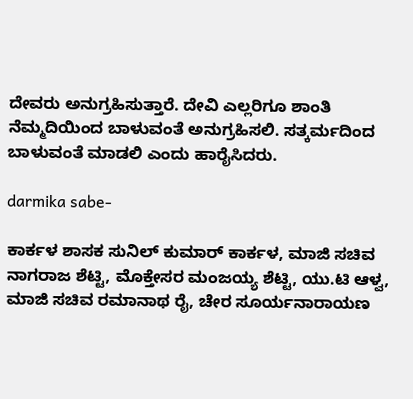ದೇವರು ಅನುಗ್ರಹಿಸುತ್ತಾರೆ. ದೇವಿ ಎಲ್ಲರಿಗೂ ಶಾಂತಿ ನೆಮ್ಮದಿಯಿಂದ ಬಾಳುವಂತೆ ಅನುಗ್ರಹಿಸಲಿ. ಸತ್ಕರ್ಮದಿಂದ ಬಾಳುವಂತೆ ಮಾಡಲಿ ಎಂದು ಹಾರೈಸಿದರು.

darmika sabe-

ಕಾರ್ಕಳ ಶಾಸಕ ಸುನಿಲ್ ಕುಮಾರ್ ಕಾರ್ಕಳ, ಮಾಜಿ ಸಚಿವ ನಾಗರಾಜ ಶೆಟ್ಟಿ, ಮೊಕ್ತೇಸರ ಮಂಜಯ್ಯ ಶೆಟ್ಟಿ, ಯು.ಟಿ ಆಳ್ವ, ಮಾಜಿ ಸಚಿವ ರಮಾನಾಥ ರೈ, ಚೇರ ಸೂರ್ಯನಾರಾಯಣ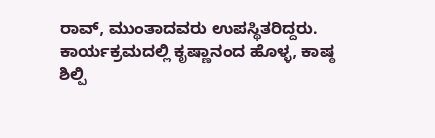ರಾವ್, ಮುಂತಾದವರು ಉಪಸ್ಥಿತರಿದ್ದರು. ಕಾರ್ಯಕ್ರಮದಲ್ಲಿ ಕೃಷ್ಣಾನಂದ ಹೊಳ್ಳ, ಕಾಷ್ಠ ಶಿಲ್ಪಿ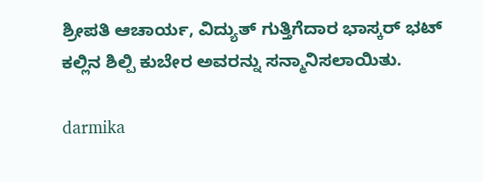ಶ್ರೀಪತಿ ಆಚಾರ್ಯ, ವಿದ್ಯುತ್ ಗುತ್ತಿಗೆದಾರ ಭಾಸ್ಕರ್ ಭಟ್ ಕಲ್ಲಿನ ಶಿಲ್ಪಿ ಕುಬೇರ ಅವರನ್ನು ಸನ್ಮಾನಿಸಲಾಯಿತು.

darmika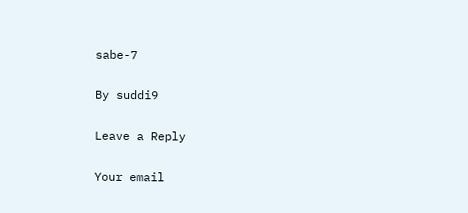sabe-7

By suddi9

Leave a Reply

Your email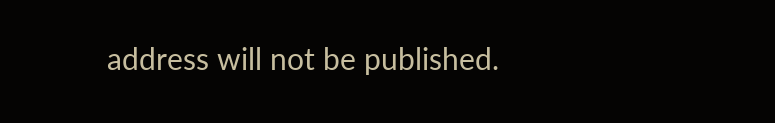address will not be published.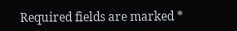Required fields are marked *